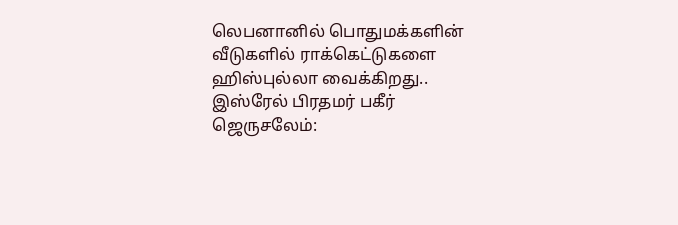லெபனானில் பொதுமக்களின் வீடுகளில் ராக்கெட்டுகளை ஹிஸ்புல்லா வைக்கிறது.. இஸ்ரேல் பிரதமர் பகீர்
ஜெருசலேம்: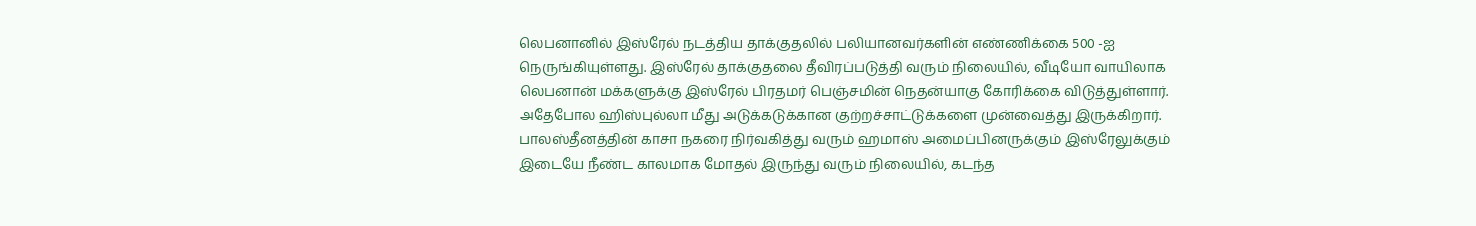லெபனானில் இஸ்ரேல் நடத்திய தாக்குதலில் பலியானவர்களின் எண்ணிக்கை 500 -ஐ நெருங்கியுள்ளது. இஸ்ரேல் தாக்குதலை தீவிரப்படுத்தி வரும் நிலையில், வீடியோ வாயிலாக லெபனான் மக்களுக்கு இஸ்ரேல் பிரதமர் பெஞ்சமின் நெதன்யாகு கோரிக்கை விடுத்துள்ளார். அதேபோல ஹிஸ்புல்லா மீது அடுக்கடுக்கான குற்றச்சாட்டுக்களை முன்வைத்து இருக்கிறார்.
பாலஸ்தீனத்தின் காசா நகரை நிர்வகித்து வரும் ஹமாஸ் அமைப்பினருக்கும் இஸ்ரேலுக்கும் இடையே நீண்ட காலமாக மோதல் இருந்து வரும் நிலையில், கடந்த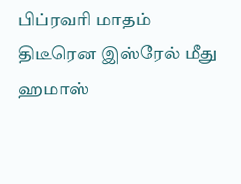பிப்ரவரி மாதம் திடீரென இஸ்ரேல் மீது ஹமாஸ்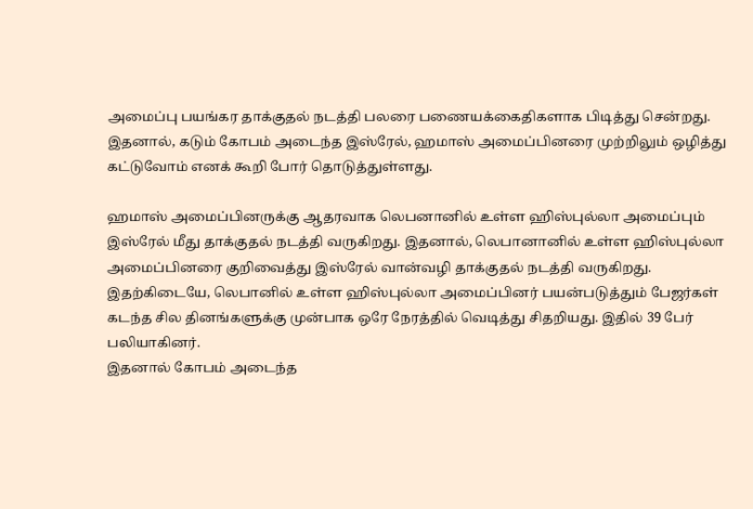அமைப்பு பயங்கர தாக்குதல் நடத்தி பலரை பணையக்கைதிகளாக பிடித்து சென்றது. இதனால், கடும் கோபம் அடைந்த இஸ்ரேல், ஹமாஸ் அமைப்பினரை முற்றிலும் ஒழித்து கட்டுவோம் எனக் கூறி போர் தொடுத்துள்ளது.

ஹமாஸ் அமைப்பினருக்கு ஆதரவாக லெபனானில் உள்ள ஹிஸ்புல்லா அமைப்பும் இஸ்ரேல் மீது தாக்குதல் நடத்தி வருகிறது. இதனால், லெபானானில் உள்ள ஹிஸ்புல்லா அமைப்பினரை குறிவைத்து இஸ்ரேல் வான்வழி தாக்குதல் நடத்தி வருகிறது. இதற்கிடையே, லெபானில் உள்ள ஹிஸ்புல்லா அமைப்பினர் பயன்படுத்தும் பேஜர்கள் கடந்த சில தினங்களுக்கு முன்பாக ஒரே நேரத்தில் வெடித்து சிதறியது. இதில் 39 பேர் பலியாகினர்.
இதனால் கோபம் அடைந்த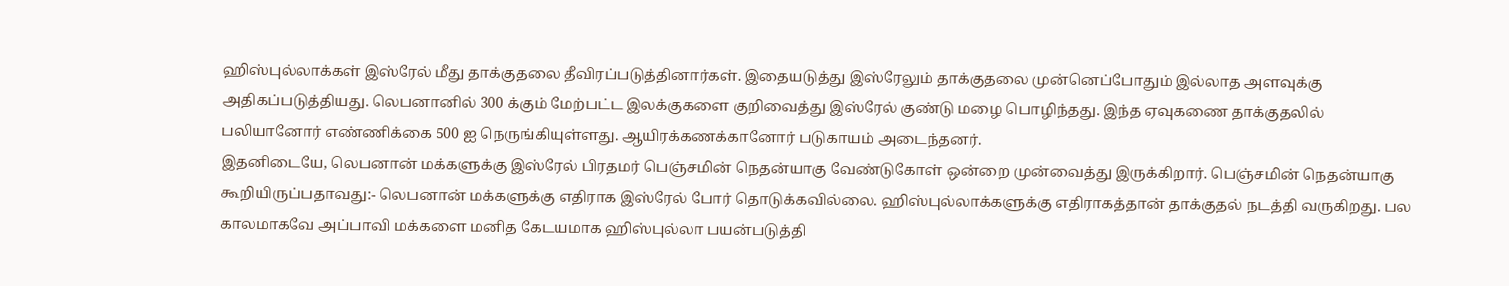ஹிஸ்புல்லாக்கள் இஸ்ரேல் மீது தாக்குதலை தீவிரப்படுத்தினார்கள். இதையடுத்து இஸ்ரேலும் தாக்குதலை முன்னெப்போதும் இல்லாத அளவுக்கு அதிகப்படுத்தியது. லெபனானில் 300 க்கும் மேற்பட்ட இலக்குகளை குறிவைத்து இஸ்ரேல் குண்டு மழை பொழிந்தது. இந்த ஏவுகணை தாக்குதலில் பலியானோர் எண்ணிக்கை 500 ஐ நெருங்கியுள்ளது. ஆயிரக்கணக்கானோர் படுகாயம் அடைந்தனர்.
இதனிடையே, லெபனான் மக்களுக்கு இஸ்ரேல் பிரதமர் பெஞ்சமின் நெதன்யாகு வேண்டுகோள் ஒன்றை முன்வைத்து இருக்கிறார். பெஞ்சமின் நெதன்யாகு கூறியிருப்பதாவது:- லெபனான் மக்களுக்கு எதிராக இஸ்ரேல் போர் தொடுக்கவில்லை. ஹிஸ்புல்லாக்களுக்கு எதிராகத்தான் தாக்குதல் நடத்தி வருகிறது. பல காலமாகவே அப்பாவி மக்களை மனித கேடயமாக ஹிஸ்புல்லா பயன்படுத்தி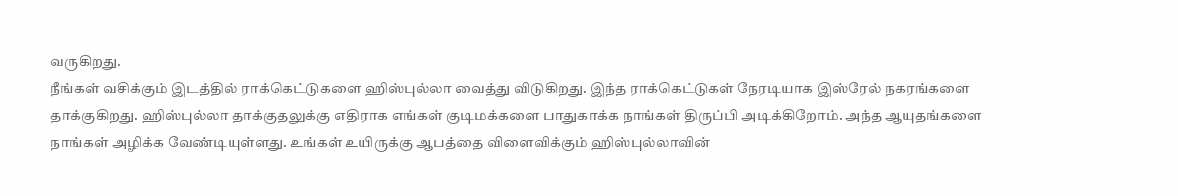வருகிறது.
நீங்கள் வசிக்கும் இடத்தில் ராக்கெட்டுகளை ஹிஸ்புல்லா வைத்து விடுகிறது. இந்த ராக்கெட்டுகள் நேரடியாக இஸ்ரேல் நகரங்களை தாக்குகிறது. ஹிஸ்புல்லா தாக்குதலுக்கு எதிராக எங்கள் குடிமக்களை பாதுகாக்க நாங்கள் திருப்பி அடிக்கிறோம். அந்த ஆயுதங்களை நாங்கள் அழிக்க வேண்டியுள்ளது. உங்கள் உயிருக்கு ஆபத்தை விளைவிக்கும் ஹிஸ்புல்லாவின்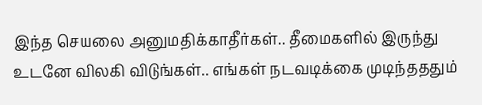இந்த செயலை அனுமதிக்காதீர்கள்.. தீமைகளில் இருந்து உடனே விலகி விடுங்கள்.. எங்கள் நடவடிக்கை முடிந்தததும்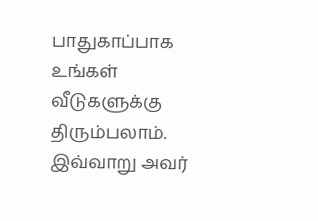பாதுகாப்பாக உங்கள் வீடுகளுக்கு திரும்பலாம். இவ்வாறு அவர்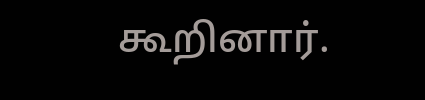கூறினார்.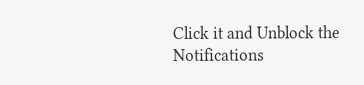Click it and Unblock the Notifications